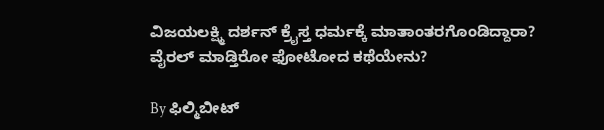ವಿಜಯಲಕ್ಷ್ಮಿ ದರ್ಶನ್ ಕ್ರೈಸ್ತ ಧರ್ಮಕ್ಕೆ ಮಾತಾಂತರಗೊಂಡಿದ್ದಾರಾ? ವೈರಲ್ ಮಾಡ್ತಿರೋ ಫೋಟೋದ ಕಥೆಯೇನು?

By ಫಿಲ್ಮಿಬೀಟ್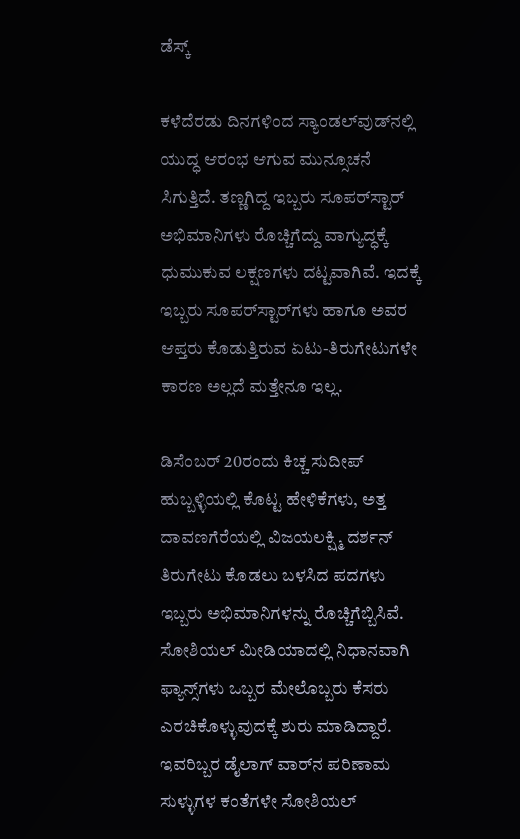ಡೆಸ್ಕ್

ಕಳೆದೆರಡು ದಿನಗಳಿಂದ ಸ್ಯಾಂಡಲ್‌ವುಡ್‌ನಲ್ಲಿ ಯುದ್ಧ ಆರಂಭ ಆಗುವ ಮುನ್ಸೂಚನೆ ಸಿಗುತ್ತಿದೆ. ತಣ್ಣಗಿದ್ದ ಇಬ್ಬರು ಸೂಪರ್‌ಸ್ಟಾರ್‌ ಅಭಿಮಾನಿಗಳು ರೊಚ್ಚಿಗೆದ್ದು ವಾಗ್ಯುದ್ಧಕ್ಕೆ ಧುಮುಕುವ ಲಕ್ಷಣಗಳು ದಟ್ಟವಾಗಿವೆ. ಇದಕ್ಕೆ ಇಬ್ಬರು ಸೂಪರ್‌ಸ್ಟಾರ್‌ಗಳು ಹಾಗೂ ಅವರ ಆಪ್ತರು ಕೊಡುತ್ತಿರುವ ಏಟು-ತಿರುಗೇಟುಗಳೇ ಕಾರಣ ಅಲ್ಲದೆ ಮತ್ತೇನೂ ಇಲ್ಲ.

ಡಿಸೆಂಬರ್ 20ರಂದು ಕಿಚ್ಚ ಸುದೀಪ್ ಹುಬ್ಬಳ್ಳಿಯಲ್ಲಿ ಕೊಟ್ಟ ಹೇಳಿಕೆಗಳು, ಅತ್ತ ದಾವಣಗೆರೆಯಲ್ಲಿ ವಿಜಯಲಕ್ಷ್ಮಿ ದರ್ಶನ್ ತಿರುಗೇಟು ಕೊಡಲು ಬಳಸಿದ ಪದಗಳು ಇಬ್ಬರು ಅಭಿಮಾನಿಗಳನ್ನು ರೊಚ್ಚಿಗೆಬ್ಬಿಸಿವೆ. ಸೋಶಿಯಲ್ ಮೀಡಿಯಾದಲ್ಲಿ ನಿಧಾನವಾಗಿ ಫ್ಯಾನ್ಸ್‌ಗಳು ಒಬ್ಬರ ಮೇಲೊಬ್ಬರು ಕೆಸರು ಎರಚಿಕೊಳ್ಳುವುದಕ್ಕೆ ಶುರು ಮಾಡಿದ್ದಾರೆ. ಇವರಿಬ್ಬರ ಡೈಲಾಗ್‌ ವಾರ್‌ನ ಪರಿಣಾಮ ಸುಳ್ಳುಗಳ ಕಂತೆಗಳೇ ಸೋಶಿಯಲ್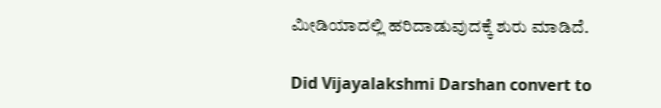ಮೀಡಿಯಾದಲ್ಲಿ ಹರಿದಾಡುವುದಕ್ಕೆ ಶುರು ಮಾಡಿದೆ.

Did Vijayalakshmi Darshan convert to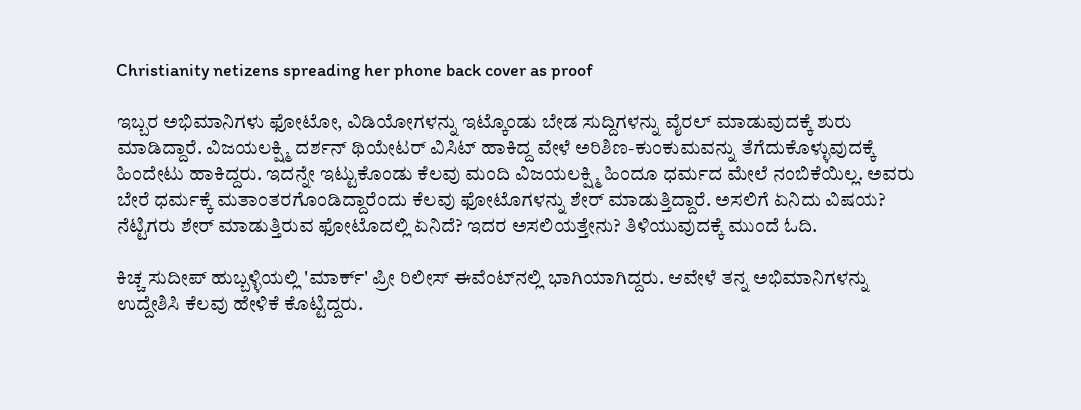Christianity netizens spreading her phone back cover as proof

ಇಬ್ಬರ ಅಭಿಮಾನಿಗಳು ಫೋಟೋ, ವಿಡಿಯೋಗಳನ್ನು ಇಟ್ಕೊಂಡು ಬೇಡ ಸುದ್ದಿಗಳನ್ನು ವೈರಲ್ ಮಾಡುವುದಕ್ಕೆ ಶುರು ಮಾಡಿದ್ದಾರೆ. ವಿಜಯಲಕ್ಷ್ಮಿ ದರ್ಶನ್ ಥಿಯೇಟರ್ ವಿಸಿಟ್ ಹಾಕಿದ್ದ ವೇಳೆ ಅರಿಶಿಣ-ಕುಂಕುಮವನ್ನು ತೆಗೆದುಕೊಳ್ಳುವುದಕ್ಕೆ ಹಿಂದೇಟು ಹಾಕಿದ್ದರು. ಇದನ್ನೇ ಇಟ್ಟುಕೊಂಡು ಕೆಲವು ಮಂದಿ ವಿಜಯಲಕ್ಷ್ಮಿ ಹಿಂದೂ ಧರ್ಮದ ಮೇಲೆ ನಂಬಿಕೆಯಿಲ್ಲ. ಅವರು ಬೇರೆ ಧರ್ಮಕ್ಕೆ ಮತಾಂತರಗೊಂಡಿದ್ದಾರೆಂದು ಕೆಲವು ಫೋಟೊಗಳನ್ನು ಶೇರ್ ಮಾಡುತ್ತಿದ್ದಾರೆ. ಅಸಲಿಗೆ ಏನಿದು ವಿಷಯ? ನೆಟ್ಟಿಗರು ಶೇರ್ ಮಾಡುತ್ತಿರುವ ಫೋಟೊದಲ್ಲಿ ಏನಿದೆ? ಇದರ ಅಸಲಿಯತ್ತೇನು? ತಿಳಿಯುವುದಕ್ಕೆ ಮುಂದೆ ಓದಿ.

ಕಿಚ್ಚ ಸುದೀಪ್ ಹುಬ್ಬಳ್ಳಿಯಲ್ಲಿ 'ಮಾರ್ಕ್' ಪ್ರೀ ರಿಲೀಸ್ ಈವೆಂಟ್‌ನಲ್ಲಿ ಭಾಗಿಯಾಗಿದ್ದರು. ಆವೇಳೆ ತನ್ನ ಅಭಿಮಾನಿಗಳನ್ನು ಉದ್ದೇಶಿಸಿ ಕೆಲವು ಹೇಳಿಕೆ ಕೊಟ್ಟಿದ್ದರು.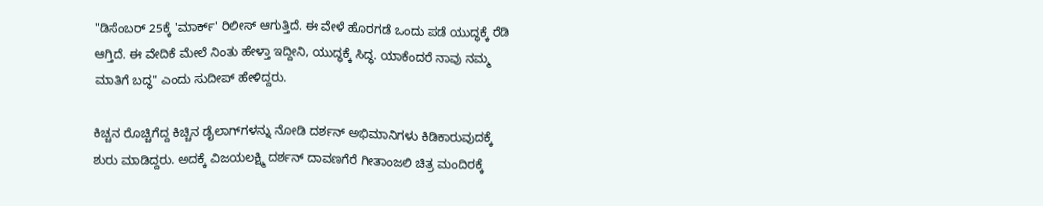"ಡಿಸೆಂಬರ್ 25ಕ್ಕೆ 'ಮಾರ್ಕ್' ರಿಲೀಸ್ ಆಗುತ್ತಿದೆ. ಈ ವೇಳೆ ಹೊರಗಡೆ ಒಂದು ಪಡೆ ಯುದ್ಧಕ್ಕೆ ರೆಡಿ ಆಗ್ತಿದೆ. ಈ ವೇದಿಕೆ ಮೇಲೆ ನಿಂತು ಹೇಳ್ತಾ ಇದ್ದೀನಿ, ಯುದ್ಧಕ್ಕೆ ಸಿದ್ಧ. ಯಾಕೆಂದರೆ ನಾವು ನಮ್ಮ ಮಾತಿಗೆ ಬದ್ಧ" ಎಂದು ಸುದೀಪ್ ಹೇಳಿದ್ದರು.

ಕಿಚ್ಚನ ರೊಚ್ಚಿಗೆದ್ದ ಕಿಚ್ಚಿನ ಡೈಲಾಗ್‌ಗಳನ್ನು ನೋಡಿ ದರ್ಶನ್ ಅಭಿಮಾನಿಗಳು ಕಿಡಿಕಾರುವುದಕ್ಕೆ ಶುರು ಮಾಡಿದ್ದರು. ಅದಕ್ಕೆ ವಿಜಯಲಕ್ಷ್ಮಿ ದರ್ಶನ್ ದಾವಣಗೆರೆ ಗೀತಾಂಜಲಿ ಚಿತ್ರ ಮಂದಿರಕ್ಕೆ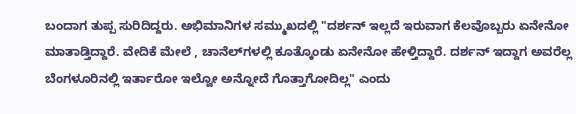ಬಂದಾಗ ತುಪ್ಪ ಸುರಿದಿದ್ದರು. ಅಭಿಮಾನಿಗಳ ಸಮ್ಮುಖದಲ್ಲಿ "ದರ್ಶನ್ ಇಲ್ಲದೆ ಇರುವಾಗ ಕೆಲವೊಬ್ಬರು ಏನೇನೋ ಮಾತಾಡ್ತಿದ್ದಾರೆ. ವೇದಿಕೆ ಮೇಲೆ , ಚಾನೆಲ್‌ಗಳಲ್ಲಿ ಕೂತ್ಕೊಂಡು ಏನೇನೋ ಹೇಳ್ತಿದ್ದಾರೆ. ದರ್ಶನ್ ಇದ್ದಾಗ ಅವರೆಲ್ಲ ಬೆಂಗಳೂರಿನಲ್ಲಿ ಇರ್ತಾರೋ ಇಲ್ವೋ ಅನ್ನೋದೆ ಗೊತ್ತಾಗೋದಿಲ್ಲ" ಎಂದು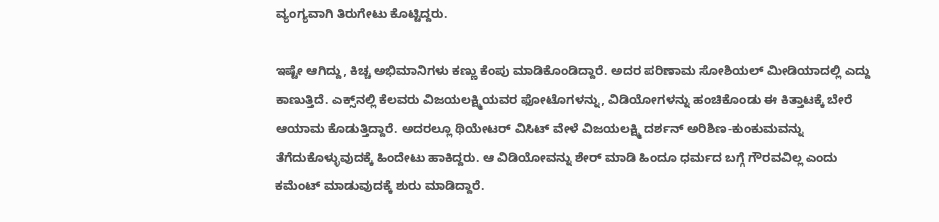ವ್ಯಂಗ್ಯವಾಗಿ ತಿರುಗೇಟು ಕೊಟ್ಟಿದ್ದರು.

ಇಷ್ಟೇ ಆಗಿದ್ದು, ಕಿಚ್ಚ ಅಭಿಮಾನಿಗಳು ಕಣ್ಣು ಕೆಂಪು ಮಾಡಿಕೊಂಡಿದ್ದಾರೆ. ಅದರ ಪರಿಣಾಮ ಸೋಶಿಯಲ್ ಮೀಡಿಯಾದಲ್ಲಿ ಎದ್ದು ಕಾಣುತ್ತಿದೆ. ಎಕ್ಸ್‌ನಲ್ಲಿ ಕೆಲವರು ವಿಜಯಲಕ್ಷ್ಮಿಯವರ ಫೋಟೊಗಳನ್ನು, ವಿಡಿಯೋಗಳನ್ನು ಹಂಚಿಕೊಂಡು ಈ ಕಿತ್ತಾಟಕ್ಕೆ ಬೇರೆ ಆಯಾಮ ಕೊಡುತ್ತಿದ್ದಾರೆ. ಅದರಲ್ಲೂ ಥಿಯೇಟರ್‌ ವಿಸಿಟ್ ವೇಳೆ ವಿಜಯಲಕ್ಷ್ಮಿ ದರ್ಶನ್ ಅರಿಶಿಣ-ಕುಂಕುಮವನ್ನು ತೆಗೆದುಕೊಳ್ಳುವುದಕ್ಕೆ ಹಿಂದೇಟು ಹಾಕಿದ್ದರು. ಆ ವಿಡಿಯೋವನ್ನು ಶೇರ್ ಮಾಡಿ ಹಿಂದೂ ಧರ್ಮದ ಬಗ್ಗೆ ಗೌರವವಿಲ್ಲ ಎಂದು ಕಮೆಂಟ್ ಮಾಡುವುದಕ್ಕೆ ಶುರು ಮಾಡಿದ್ದಾರೆ.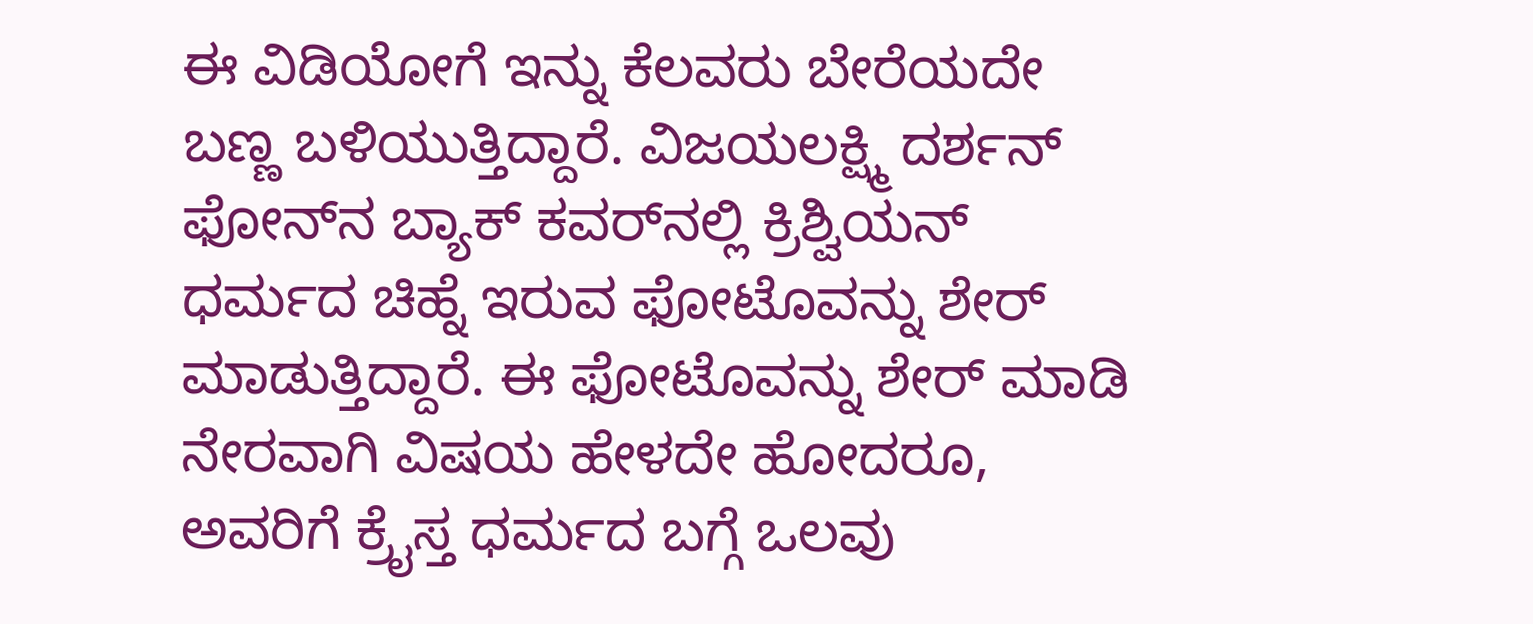ಈ ವಿಡಿಯೋಗೆ ಇನ್ನು ಕೆಲವರು ಬೇರೆಯದೇ ಬಣ್ಣ ಬಳಿಯುತ್ತಿದ್ದಾರೆ. ವಿಜಯಲಕ್ಷ್ಮಿ ದರ್ಶನ್ ಫೋನ್‌ನ ಬ್ಯಾಕ್ ಕವರ್‌ನಲ್ಲಿ ಕ್ರಿಶ್ವಿಯನ್ ಧರ್ಮದ ಚಿಹ್ನೆ ಇರುವ ಫೋಟೊವನ್ನು ಶೇರ್ ಮಾಡುತ್ತಿದ್ದಾರೆ. ಈ ಫೋಟೊವನ್ನು ಶೇರ್ ಮಾಡಿ ನೇರವಾಗಿ ವಿಷಯ ಹೇಳದೇ ಹೋದರೂ, ಅವರಿಗೆ ಕ್ರೈಸ್ತ ಧರ್ಮದ ಬಗ್ಗೆ ಒಲವು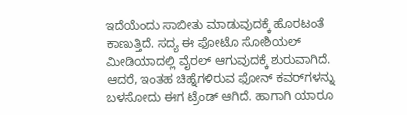ಇದೆಯೆಂದು ಸಾಬೀತು ಮಾಡುವುದಕ್ಕೆ ಹೊರಟಂತೆ ಕಾಣುತ್ತಿದೆ. ಸದ್ಯ ಈ ಫೋಟೊ ಸೋಶಿಯಲ್ ಮೀಡಿಯಾದಲ್ಲಿ ವೈರಲ್ ಆಗುವುದಕ್ಕೆ ಶುರುವಾಗಿದೆ. ಆದರೆ, ಇಂತಹ ಚಿಹ್ನೆಗಳಿರುವ ಫೋನ್ ಕವರ್‌ಗಳನ್ನು ಬಳಸೋದು ಈಗ ಟ್ರೆಂಡ್ ಆಗಿದೆ. ಹಾಗಾಗಿ ಯಾರೂ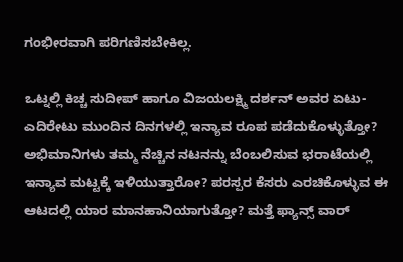ಗಂಭೀರವಾಗಿ ಪರಿಗಣಿಸಬೇಕಿಲ್ಲ.

ಒಟ್ನಲ್ಲಿ ಕಿಚ್ಚ ಸುದೀಪ್ ಹಾಗೂ ವಿಜಯಲಕ್ಷ್ಮಿ ದರ್ಶನ್ ಅವರ ಏಟು-ಎದಿರೇಟು ಮುಂದಿನ ದಿನಗಳಲ್ಲಿ ಇನ್ಯಾವ ರೂಪ ಪಡೆದುಕೊಳ್ಳುತ್ತೋ? ಅಭಿಮಾನಿಗಳು ತಮ್ಮ ನೆಚ್ಚಿನ ನಟನನ್ನು ಬೆಂಬಲಿಸುವ ಭರಾಟೆಯಲ್ಲಿ ಇನ್ಯಾವ ಮಟ್ಟಕ್ಕೆ ಇಳಿಯುತ್ತಾರೋ? ಪರಸ್ಪರ ಕೆಸರು ಎರಚಿಕೊಳ್ಳುವ ಈ ಆಟದಲ್ಲಿ ಯಾರ ಮಾನಹಾನಿಯಾಗುತ್ತೋ? ಮತ್ತೆ ಫ್ಯಾನ್ಸ್ ವಾರ್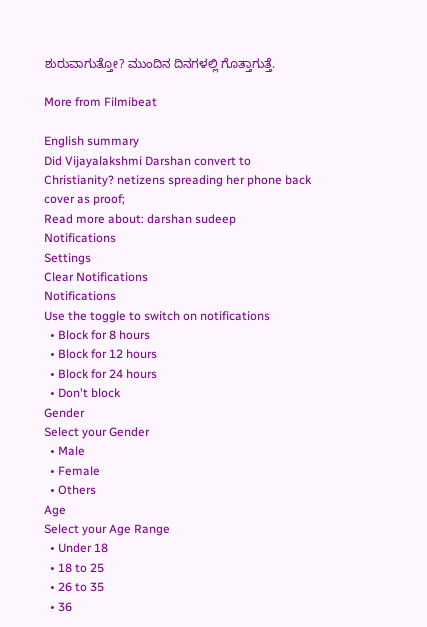ಶುರುವಾಗುತ್ತೋ? ಮುಂದಿನ ದಿನಗಳಲ್ಲಿ ಗೊತ್ತಾಗುತ್ತೆ.

More from Filmibeat

English summary
Did Vijayalakshmi Darshan convert to Christianity? netizens spreading her phone back cover as proof;
Read more about: darshan sudeep
Notifications
Settings
Clear Notifications
Notifications
Use the toggle to switch on notifications
  • Block for 8 hours
  • Block for 12 hours
  • Block for 24 hours
  • Don't block
Gender
Select your Gender
  • Male
  • Female
  • Others
Age
Select your Age Range
  • Under 18
  • 18 to 25
  • 26 to 35
  • 36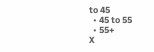to 45
  • 45 to 55
  • 55+
X